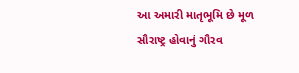આ અમારી માતૃભૂમિ છે મૂળ સૌરાષ્ટ્ર હોવાનું ગૌરવ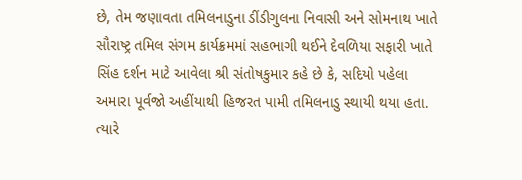છે, તેમ જણાવતા તમિલનાડુના ડીંડીગુલના નિવાસી અને સોમનાથ ખાતે સૌરાષ્ટ્ર તમિલ સંગમ કાર્યક્રમમાં સહભાગી થઈને દેવળિયા સફારી ખાતે સિંહ દર્શન માટે આવેલા શ્રી સંતોષકુમાર કહે છે કે, સદિયો પહેલા અમારા પૂર્વજો અહીંયાથી હિજરત પામી તમિલનાડુ સ્થાયી થયા હતા. ત્યારે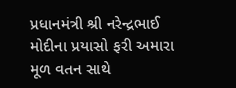પ્રધાનમંત્રી શ્રી નરેન્દ્રભાઈ મોદીના પ્રયાસો ફરી અમારા મૂળ વતન સાથે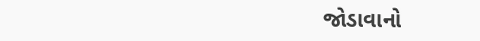જોડાવાનો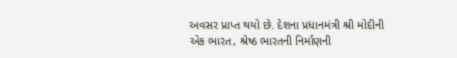અવસર પ્રાપ્ત થયો છે. દેશના પ્રધાનમંત્રી શ્રી મોદીની એક ભારત, શ્રેષ્ઠ ભારતની નિર્માણની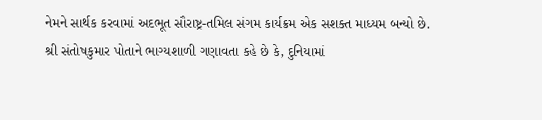નેમને સાર્થક કરવામાં અદભૂત સૌરાષ્ટ્ર-તમિલ સંગમ કાર્યક્રમ એક સશક્ત માધ્યમ બન્યો છે.
શ્રી સંતોષકુમાર પોતાને ભાગ્યશાળી ગણાવતા કહે છે કે, દુનિયામાં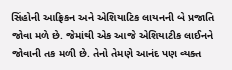સિંહોની આફ્રિકન અને એશિયાટિક લાયનની બે પ્રજાતિ જોવા મળે છે. જેમાંથી એક આજે એશિયાટીક લાઈનને જોવાની તક મળી છે. તેનો તેમણે આનંદ પણ વ્યક્ત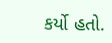કર્યો હતો.